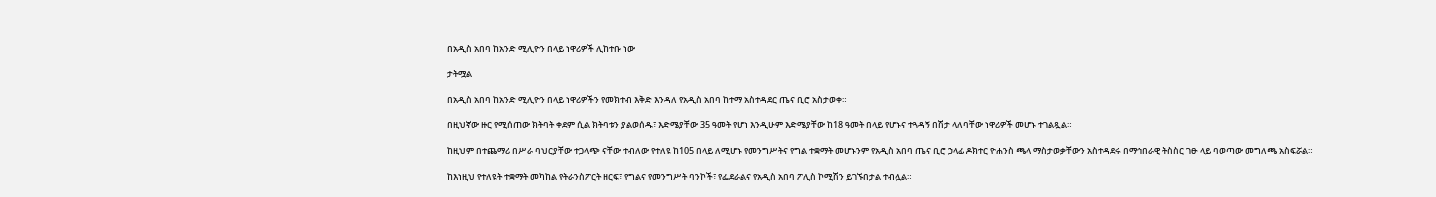በአዲስ አበባ ከአንድ ሚሊዮን በላይ ነዋሪዎች ሊከተቡ ነው

ታትሟል

በአዲስ አበባ ከአንድ ሚሊዮን በላይ ነዋሪዎችን የመክተብ እቅድ እንዳለ የአዲስ አበባ ከተማ አስተዳደር ጤና ቢሮ አስታወቀ።

በዚህኛው ዙር የሚሰጠው ክትባት ቀደም ሲል ክትባቱን ያልወሰዱ፣ እድሜያቸው 35 ዓመት የሆነ እንዲሁም እድሜያቸው ከ18 ዓመት በላይ የሆኑና ተጓዳኝ በሽታ ላለባቸው ነዋሪዎች መሆኑ ተገልጿል።

ከዚህም በተጨማሪ በሥራ ባህርያቸው ተጋላጭ ናቸው ተብለው የተለዩ ከ105 በላይ ለሚሆኑ የመንግሥትና የግል ተቋማት መሆኑንም የአዲስ አበባ ጤና ቢሮ ኃላፊ ዶክተር ዮሐንስ ጫላ ማስታወቃቸውን አስተዳደሩ በማኅበራዊ ትስስር ገፁ ላይ ባወጣው መግለጫ አስፍሯል።

ከእነዚህ የተለዩት ተቋማት መካከል የትራንስፖርት ዘርፍ፣ የግልና የመንግሥት ባንኮች፣ የፌደራልና የአዲስ አበባ ፖሊስ ኮሚሽን ይገኙበታል ተብሏል።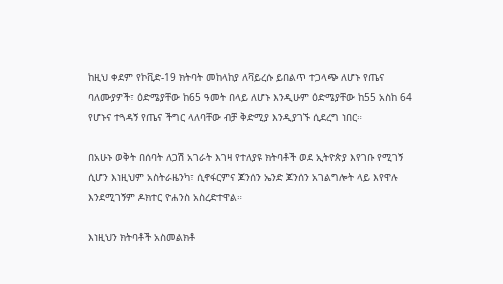ከዚህ ቀደም የኮቪድ-19 ክትባት መከላከያ ለቫይረሱ ይበልጥ ተጋላጭ ለሆኑ የጤና ባለሙያዎች፣ ዕድሜያቸው ከ65 ዓመት በላይ ለሆኑ እንዲሁም ዕድሜያቸው ከ55 አስከ 64 የሆኑና ተጓዳኝ የጤና ችግር ላለባቸው ብቻ ቅድሚያ እንዲያገኙ ሲደረግ ነበር።

በአሁኑ ወቅት በሰባት ለጋሽ አገራት እገዛ የተለያዩ ክትባቶች ወደ ኢትዮጵያ እየገቡ የሚገኝ ሲሆን እነዚህም አስትራዜንካ፣ ሲኖፋርምና ጆንሰን ኤንድ ጆንሰን አገልግሎት ላይ እየዋሉ እንደሚገኝም ዶክተር ዮሐንስ አስረድተዋል።

እነዚህን ክትባቶች አስመልክቶ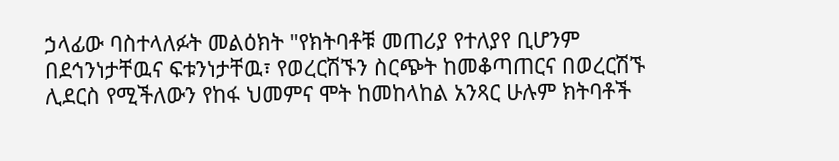ኃላፊው ባስተላለፉት መልዕክት "የክትባቶቹ መጠሪያ የተለያየ ቢሆንም በደኅንነታቸዉና ፍቱንነታቸዉ፣ የወረርሽኙን ስርጭት ከመቆጣጠርና በወረርሽኙ ሊደርስ የሚችለውን የከፋ ህመምና ሞት ከመከላከል አንጻር ሁሉም ክትባቶች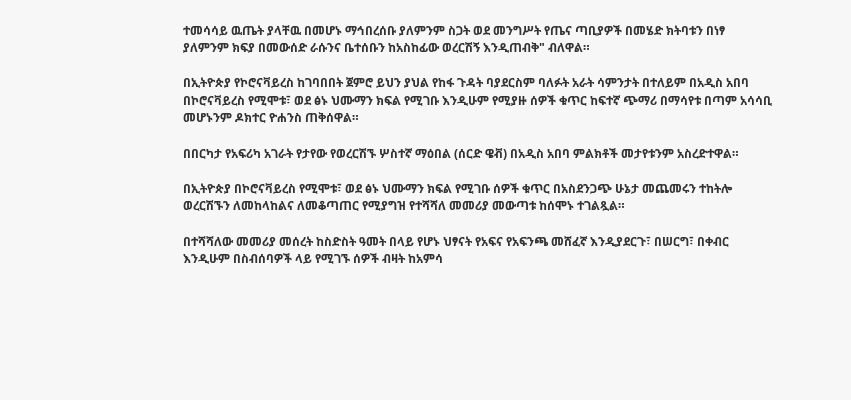ተመሳሳይ ዉጤት ያላቸዉ በመሆኑ ማኅበረሰቡ ያለምንም ስጋት ወደ መንግሥት የጤና ጣቢያዎች በመሄድ ክትባቱን በነፃ ያለምንም ክፍያ በመውሰድ ራሱንና ቤተሰቡን ከአስከፊው ወረርሽኝ እንዲጠብቅ" ብለዋል።

በኢትዮጵያ የኮሮናቫይረስ ከገባበበት ጀምሮ ይህን ያህል የከፋ ጉዳት ባያደርስም ባለፉት አራት ሳምንታት በተለይም በአዲስ አበባ በኮሮናቫይረስ የሚሞቱ፣ ወደ ፅኑ ህሙማን ክፍል የሚገቡ እንዲሁም የሚያዙ ሰዎች ቁጥር ከፍተኛ ጭማሪ በማሳየቱ በጣም አሳሳቢ መሆኑንም ዶክተር ዮሐንስ ጠቅሰዋል።

በበርካታ የአፍሪካ አገራት የታየው የወረርሽኙ ሦስተኛ ማዕበል (ሰርድ ዌቭ) በአዲስ አበባ ምልክቶች መታየቱንም አስረድተዋል።

በኢትዮጵያ በኮሮናቫይረስ የሚሞቱ፣ ወደ ፅኑ ህሙማን ክፍል የሚገቡ ሰዎች ቁጥር በአስደንጋጭ ሁኔታ መጨመሩን ተከትሎ ወረርሽኙን ለመከላከልና ለመቆጣጠር የሚያግዝ የተሻሻለ መመሪያ መውጣቱ ከሰሞኑ ተገልጿል።

በተሻሻለው መመሪያ መሰረት ከስድስት ዓመት በላይ የሆኑ ህፃናት የአፍና የአፍንጫ መሸፈኛ እንዲያደርጉ፣ በሠርግ፣ በቀብር እንዲሁም በስብሰባዎች ላይ የሚገኙ ሰዎች ብዛት ከአምሳ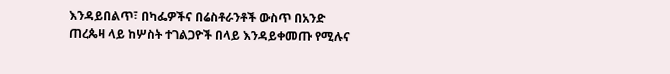እንዳይበልጥ፣ በካፌዎችና በሬስቶራንቶች ውስጥ በአንድ ጠረጴዛ ላይ ከሦስት ተገልጋዮች በላይ እንዳይቀመጡ የሚሉና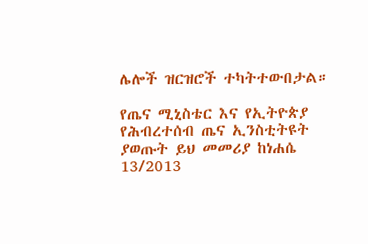ሌሎች ዝርዝሮች ተካትተውበታል።

የጤና ሚኒስቴር እና የኢትዮጵያ የሕብረተሰብ ጤና ኢንስቲትዩት ያወጡት ይህ መመሪያ ከነሐሴ 13/2013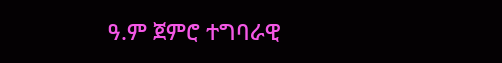ዓ.ም ጀምሮ ተግባራዊ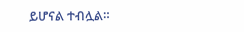ይሆናል ተብሏል።